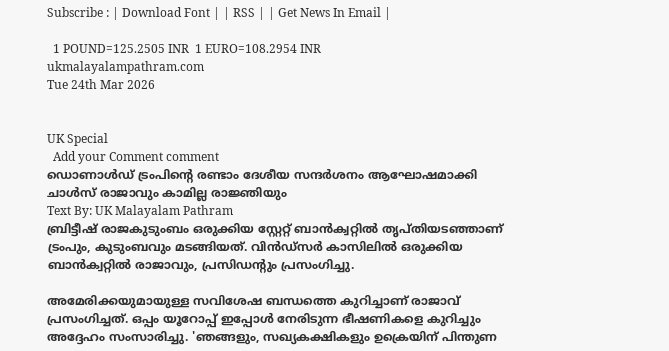Subscribe : | Download Font | | RSS | | Get News In Email |

  1 POUND=125.2505 INR  1 EURO=108.2954 INR
ukmalayalampathram.com
Tue 24th Mar 2026


UK Special
  Add your Comment comment
ഡൊണാള്‍ഡ് ട്രംപിന്റെ രണ്ടാം ദേശീയ സന്ദര്‍ശനം ആഘോഷമാക്കി ചാള്‍സ് രാജാവും കാമില്ല രാജ്ഞിയും
Text By: UK Malayalam Pathram
ബ്രിട്ടീഷ് രാജകുടുംബം ഒരുക്കിയ സ്റ്റേറ്റ് ബാന്‍ക്വറ്റില്‍ തൃപ്തിയടഞ്ഞാണ് ട്രംപും, കുടുംബവും മടങ്ങിയത്. വിന്‍ഡ്സര്‍ കാസിലില്‍ ഒരുക്കിയ ബാന്‍ക്വറ്റില്‍ രാജാവും, പ്രസിഡന്റും പ്രസംഗിച്ചു.

അമേരിക്കയുമായുള്ള സവിശേഷ ബന്ധത്തെ കുറിച്ചാണ് രാജാവ് പ്രസംഗിച്ചത്. ഒപ്പം യൂറോപ്പ് ഇപ്പോള്‍ നേരിടുന്ന ഭീഷണികളെ കുറിച്ചും അദ്ദേഹം സംസാരിച്ചു. 'ഞങ്ങളും, സഖ്യകക്ഷികളും ഉക്രെയിന് പിന്തുണ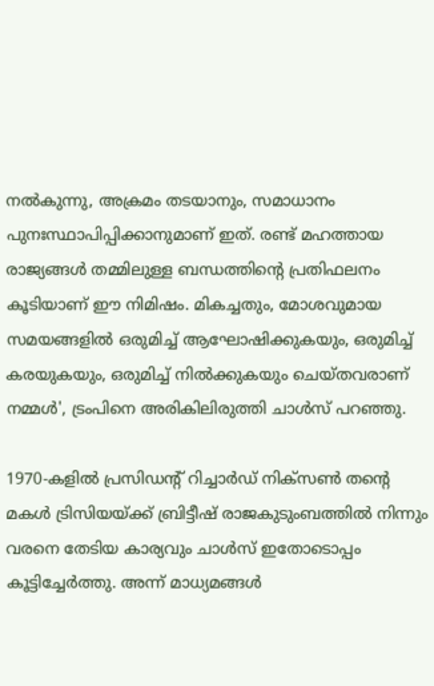നല്‍കുന്നു, അക്രമം തടയാനും, സമാധാനം പുനഃസ്ഥാപിപ്പിക്കാനുമാണ് ഇത്. രണ്ട് മഹത്തായ രാജ്യങ്ങള്‍ തമ്മിലുള്ള ബന്ധത്തിന്റെ പ്രതിഫലനം കൂടിയാണ് ഈ നിമിഷം. മികച്ചതും, മോശവുമായ സമയങ്ങളില്‍ ഒരുമിച്ച് ആഘോഷിക്കുകയും, ഒരുമിച്ച് കരയുകയും, ഒരുമിച്ച് നില്‍ക്കുകയും ചെയ്തവരാണ് നമ്മള്‍', ട്രംപിനെ അരികിലിരുത്തി ചാള്‍സ് പറഞ്ഞു.

1970-കളില്‍ പ്രസിഡന്റ് റിച്ചാര്‍ഡ് നിക്സണ്‍ തന്റെ മകള്‍ ട്രിസിയയ്ക്ക് ബ്രിട്ടീഷ് രാജകുടുംബത്തില്‍ നിന്നും വരനെ തേടിയ കാര്യവും ചാള്‍സ് ഇതോടൊപ്പം കൂട്ടിച്ചേര്‍ത്തു. അന്ന് മാധ്യമങ്ങള്‍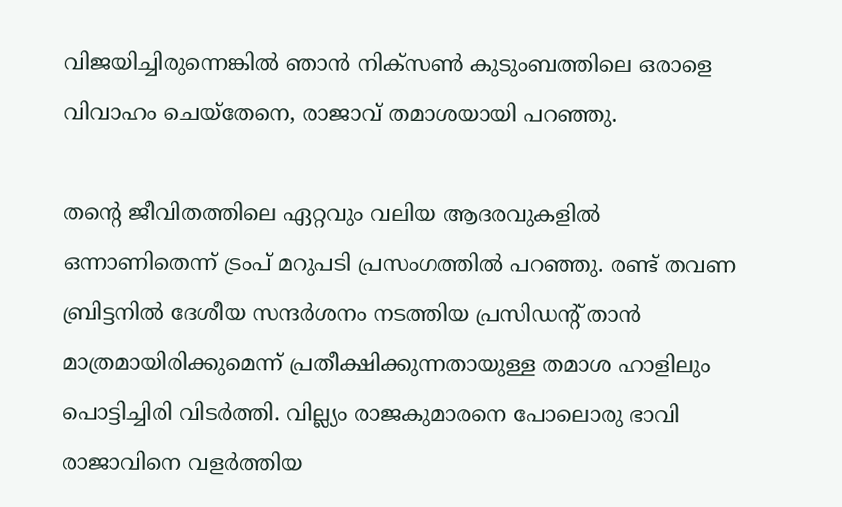വിജയിച്ചിരുന്നെങ്കില്‍ ഞാന്‍ നിക്സണ്‍ കുടുംബത്തിലെ ഒരാളെ വിവാഹം ചെയ്തേനെ, രാജാവ് തമാശയായി പറഞ്ഞു.

തന്റെ ജീവിതത്തിലെ ഏറ്റവും വലിയ ആദരവുകളില്‍ ഒന്നാണിതെന്ന് ട്രംപ് മറുപടി പ്രസംഗത്തില്‍ പറഞ്ഞു. രണ്ട് തവണ ബ്രിട്ടനില്‍ ദേശീയ സന്ദര്‍ശനം നടത്തിയ പ്രസിഡന്റ് താന്‍ മാത്രമായിരിക്കുമെന്ന് പ്രതീക്ഷിക്കുന്നതായുള്ള തമാശ ഹാളിലും പൊട്ടിച്ചിരി വിടര്‍ത്തി. വില്ല്യം രാജകുമാരനെ പോലൊരു ഭാവി രാജാവിനെ വളര്‍ത്തിയ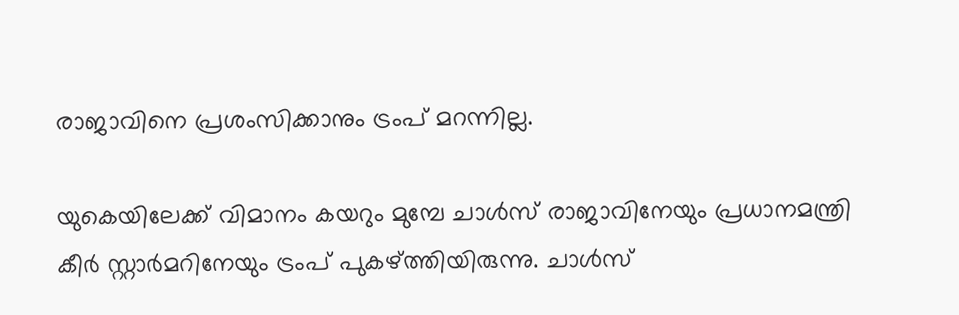രാജാവിനെ പ്രശംസിക്കാനും ട്രംപ് മറന്നില്ല.

യുകെയിലേക്ക് വിമാനം കയറും മുമ്പേ ചാള്‍സ് രാജാവിനേയും പ്രധാനമന്ത്രി കീര്‍ സ്റ്റാര്‍മറിനേയും ട്രംപ് പുകഴ്ത്തിയിരുന്നു. ചാള്‍സ്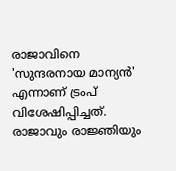രാജാവിനെ 'സുന്ദരനായ മാന്യന്‍' എന്നാണ് ട്രംപ് വിശേഷിപ്പിച്ചത്. രാജാവും രാജ്ഞിയും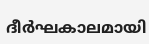ദീര്‍ഘകാലമായി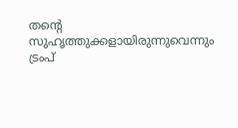തന്റെ സുഹൃത്തുക്കളായിരുന്നുവെന്നും ട്രംപ്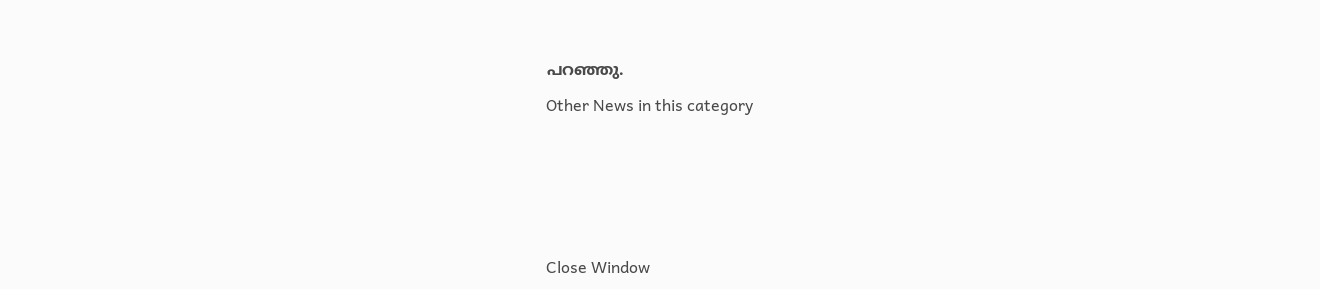പറഞ്ഞു.

Other News in this category








Close Window